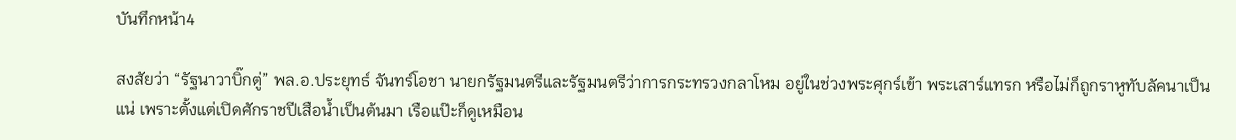บันทึกหน้า4

สงสัยว่า “รัฐนาวาบิ๊กตู่” พล.อ.ประยุทธ์ จันทร์โอชา นายกรัฐมนตรีและรัฐมนตรีว่าการกระทรวงกลาโหม อยู่ในช่วงพระศุกร์เข้า พระเสาร์แทรก หรือไม่ก็ถูกราหูทับลัคนาเป็นแน่ เพราะตั้งแต่เปิดศักราชปีเสือน้ำเป็นต้นมา เรือแป๊ะก็ดูเหมือน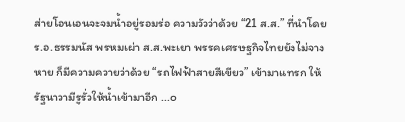ส่ายโอนเอนจะจมน้ำอยู่รอมร่อ ความวัวว่าด้วย “21 ส.ส.” ที่นำโดย ร.อ.ธรรมนัส พรหมเผ่า ส.ส.พะเยา พรรคเศรษฐกิจไทยยังไม่จางหาย ก็มีความควายว่าด้วย “รถไฟฟ้าสายสีเขียว” เข้ามาแทรก ให้รัฐนาวามีรูรั่วให้น้ำเข้ามาอีก ...๐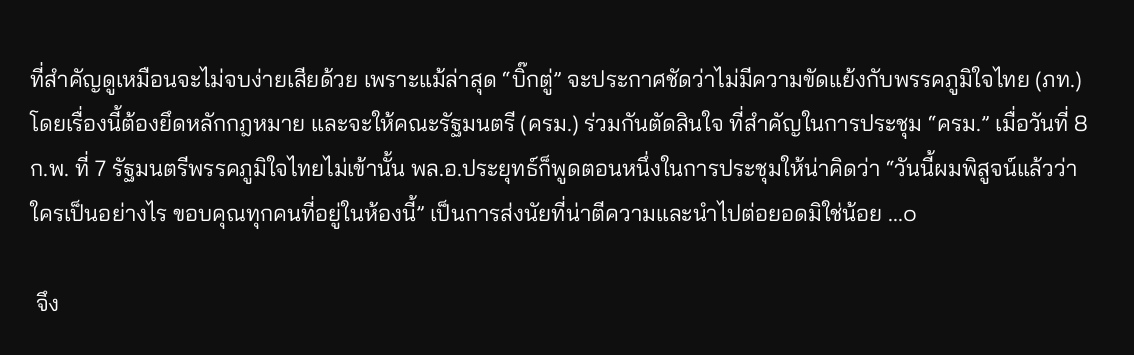ที่สำคัญดูเหมือนจะไม่จบง่ายเสียด้วย เพราะแม้ล่าสุด “บิ๊กตู่” จะประกาศชัดว่าไม่มีความขัดแย้งกับพรรคภูมิใจไทย (ภท.) โดยเรื่องนี้ต้องยึดหลักกฎหมาย และจะให้คณะรัฐมนตรี (ครม.) ร่วมกันตัดสินใจ ที่สำคัญในการประชุม “ครม.” เมื่อวันที่ 8 ก.พ. ที่ 7 รัฐมนตรีพรรคภูมิใจไทยไม่เข้านั้น พล.อ.ประยุทธ์ก็พูดตอนหนึ่งในการประชุมให้น่าคิดว่า “วันนี้ผมพิสูจน์แล้วว่าใครเป็นอย่างไร ขอบคุณทุกคนที่อยู่ในห้องนี้” เป็นการส่งนัยที่น่าตีความและนำไปต่อยอดมิใช่น้อย ...๐

 จึง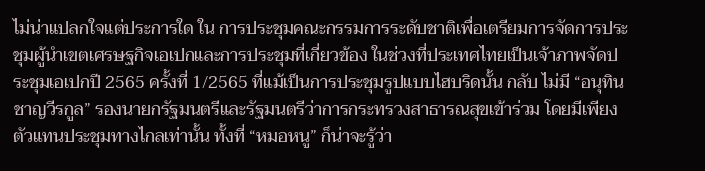ไม่น่าแปลกใจแต่ประการใด ใน การประชุมคณะกรรมการระดับชาติเพื่อเตรียมการจัดการประชุมผู้นำเขตเศรษฐกิจเอเปกและการประชุมที่เกี่ยวข้อง ในช่วงที่ประเทศไทยเป็นเจ้าภาพจัดประชุมเอเปกปี 2565 ครั้งที่ 1/2565 ที่แม้เป็นการประชุมรูปแบบไฮบริดนั้น กลับ ไม่มี “อนุทิน ชาญวีรกูล” รองนายกรัฐมนตรีและรัฐมนตรีว่าการกระทรวงสาธารณสุขเข้าร่วม โดยมีเพียงตัวแทนประชุมทางไกลเท่านั้น ทั้งที่ “หมอหนู” ก็น่าจะรู้ว่า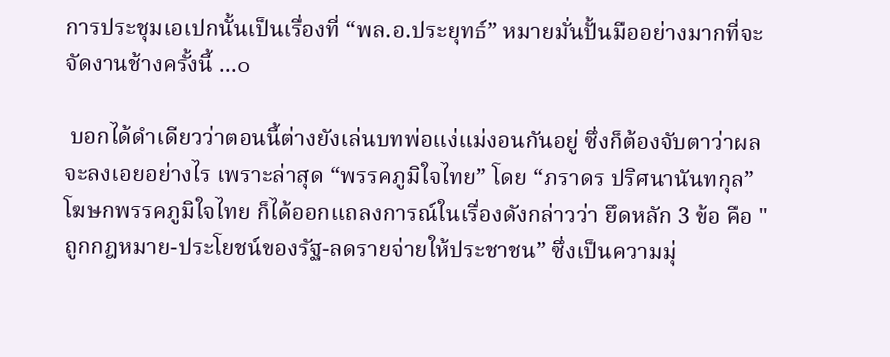การประชุมเอเปกนั้นเป็นเรื่องที่ “พล.อ.ประยุทธ์” หมายมั่นปั้นมืออย่างมากที่จะจัดงานช้างครั้งนี้ ...๐

 บอกได้ดำเดียวว่าตอนนี้ต่างยังเล่นบทพ่อแง่แม่งอนกันอยู่ ซึ่งก็ต้องจับตาว่าผลจะลงเอยอย่างไร เพราะล่าสุด “พรรคภูมิใจไทย” โดย “ภราดร ปริศนานันทกุล” โฆษกพรรคภูมิใจไทย ก็ได้ออกแถลงการณ์ในเรื่องดังกล่าวว่า ยึดหลัก 3 ข้อ คือ "ถูกกฎหมาย-ประโยชน์ของรัฐ-ลดรายจ่ายให้ประชาชน” ซึ่งเป็นความมุ่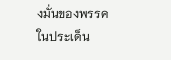งมั่นของพรรคในประเด็น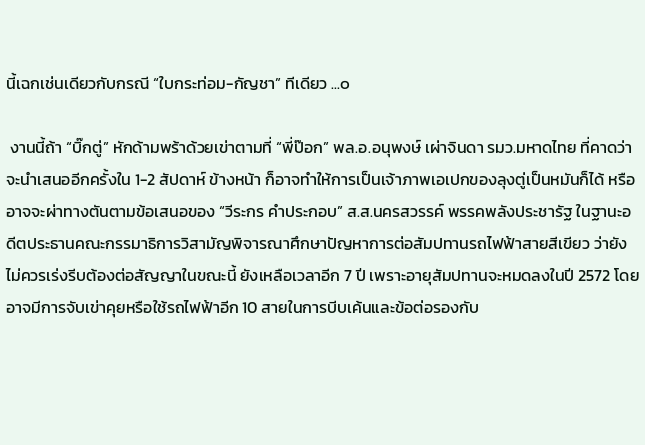นี้เฉกเช่นเดียวกับกรณี “ใบกระท่อม-กัญชา” ทีเดียว ...๐

 งานนี้ถ้า “บิ๊กตู่” หักด้ามพร้าด้วยเข่าตามที่ “พี่ป๊อก” พล.อ.อนุพงษ์ เผ่าจินดา รมว.มหาดไทย ที่คาดว่าจะนำเสนออีกครั้งใน 1-2 สัปดาห์ ข้างหน้า ก็อาจทำให้การเป็นเจ้าภาพเอเปกของลุงตู่เป็นหมันก็ได้ หรืออาจจะผ่าทางตันตามข้อเสนอของ “วีระกร คำประกอบ” ส.ส.นครสวรรค์ พรรคพลังประชารัฐ ในฐานะอดีตประธานคณะกรรมาธิการวิสามัญพิจารณาศึกษาปัญหาการต่อสัมปทานรถไฟฟ้าสายสีเขียว ว่ายังไม่ควรเร่งรีบต้องต่อสัญญาในขณะนี้ ยังเหลือเวลาอีก 7 ปี เพราะอายุสัมปทานจะหมดลงในปี 2572 โดยอาจมีการจับเข่าคุยหรือใช้รถไฟฟ้าอีก 10 สายในการบีบเค้นและข้อต่อรองกับ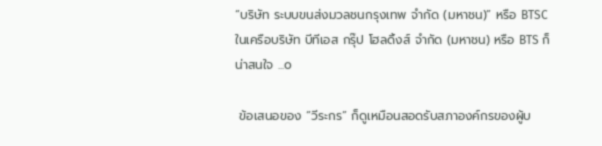“บริษัท ระบบขนส่งมวลชนกรุงเทพ จำกัด (มหาชน)” หรือ BTSC ในเครือบริษัท บีทีเอส กรุ๊ป โฮลดิ้งส์ จำกัด (มหาชน) หรือ BTS ก็น่าสนใจ ...๐

 ข้อเสนอของ “วีระกร” ก็ดูเหมือนสอดรับสภาองค์กรของผู้บ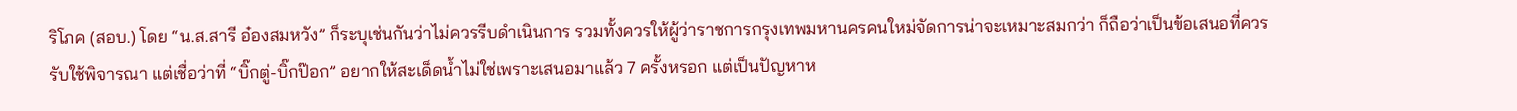ริโภค (สอบ.) โดย “น.ส.สารี อ๋องสมหวัง” ก็ระบุเช่นกันว่าไม่ควรรีบดำเนินการ รวมทั้งควรให้ผู้ว่าราชการกรุงเทพมหานครคนใหม่จัดการน่าจะเหมาะสมกว่า ก็ถือว่าเป็นข้อเสนอที่ควรรับใช้พิจารณา แต่เชื่อว่าที่ “บิ๊กตู่-บิ๊กป๊อก” อยากให้สะเด็ดน้ำไม่ใช่เพราะเสนอมาแล้ว 7 ครั้งหรอก แต่เป็นปัญหาห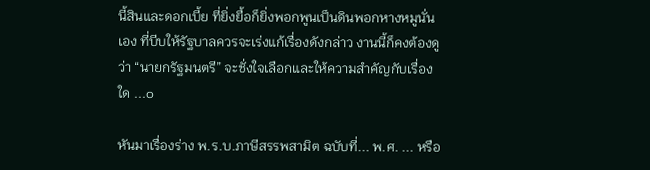นี้สินและดอกเบี้ย ที่ยิ่งยื้อก็ยิ่งพอกพูนเป็นดินพอกหางหมูนั่นเอง ที่บีบให้รัฐบาลควรจะเร่งแก้เรื่องดังกล่าว งานนี้ก็คงต้องดูว่า “นายกรัฐมนตรี” จะชั่งใจเลือกและให้ความสำคัญกับเรื่องใด ...๐

หันมาเรื่องร่าง พ.ร.บ.ภาษีสรรพสามิต ฉบับที่... พ.ศ. ... หรือ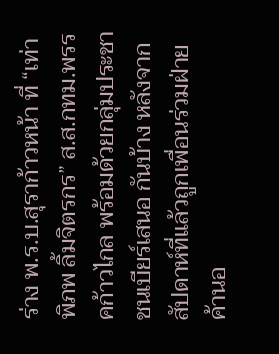ร่าง พ.ร.บ.สุราก้าวหน้า ที่ “เท่าพิภพ ลิ้มจิตรกร” ส.ส.กทม.พรรคก้าวไกล พร้อมด้วยกลุ่มประชาชนเบียร์เสนอ กันบ้าง หลังจากสัปดาห์ที่แล้วถูกเพื่อนร่วมฝ่ายค้านอ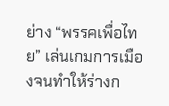ย่าง “พรรคเพื่อไทย” เล่นเกมการเมืองจนทำให้ร่างก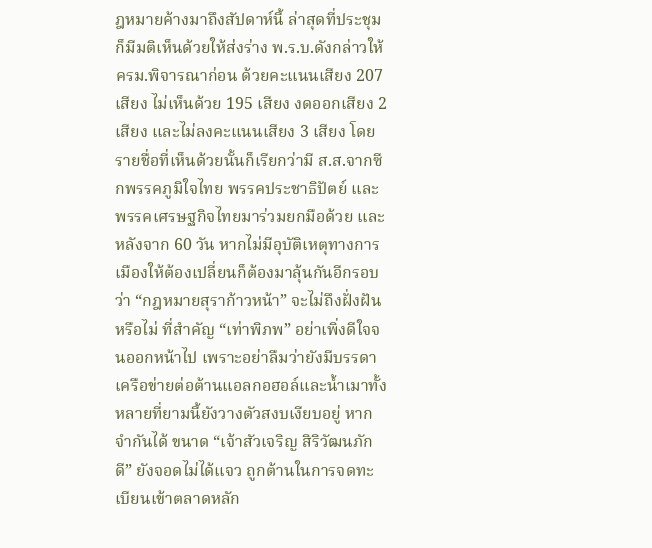ฎหมายค้างมาถึงสัปดาห์นี้ ล่าสุดที่ประชุมก็มีมติเห็นด้วยให้ส่งร่าง พ.ร.บ.ดังกล่าวให้ ครม.พิจารณาก่อน ด้วยคะแนนเสียง 207 เสียง ไม่เห็นด้วย 195 เสียง งดออกเสียง 2 เสียง และไม่ลงคะแนนเสียง 3 เสียง โดยรายชื่อที่เห็นด้วยนั้นก็เรียกว่ามี ส.ส.จากซีกพรรคภูมิใจไทย พรรคประชาธิปัตย์ และพรรคเศรษฐกิจไทยมาร่วมยกมือด้วย และหลังจาก 60 วัน หากไม่มีอุบัติเหตุทางการเมืองให้ต้องเปลี่ยนก็ต้องมาลุ้นกันอีกรอบว่า “กฎหมายสุราก้าวหน้า” จะไม่ถึงฝั่งฝันหรือไม่ ที่สำคัญ “เท่าพิภพ” อย่าเพิ่งดีใจจนออกหน้าไป เพราะอย่าลืมว่ายังมีบรรดาเครือข่ายต่อต้านแอลกอฮอล์และน้ำเมาทั้งหลายที่ยามนี้ยังวางตัวสงบเงียบอยู่ หากจำกันได้ ขนาด “เจ้าสัวเจริญ สิริวัฒนภักดี” ยังจอดไม่ได้แจว ถูกต้านในการจดทะเบียนเข้าตลาดหลัก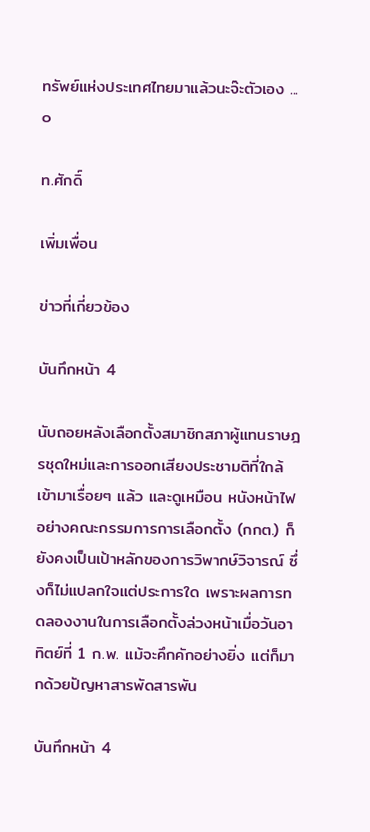ทรัพย์แห่งประเทศไทยมาแล้วนะจ๊ะตัวเอง ...๐

ท.ศักดิ์

เพิ่มเพื่อน

ข่าวที่เกี่ยวข้อง

บันทึกหน้า 4

นับถอยหลังเลือกตั้งสมาชิกสภาผู้แทนราษฎรชุดใหม่และการออกเสียงประชามติที่ใกล้เข้ามาเรื่อยๆ แล้ว และดูเหมือน หนังหน้าไฟอย่างคณะกรรมการการเลือกตั้ง (กกต.) ก็ยังคงเป็นเป้าหลักของการวิพากษ์วิจารณ์ ซึ่งก็ไม่แปลกใจแต่ประการใด เพราะผลการทดลองงานในการเลือกตั้งล่วงหน้าเมื่อวันอาทิตย์ที่ 1 ก.พ. แม้จะคึกคักอย่างยิ่ง แต่ก็มากด้วยปัญหาสารพัดสารพัน

บันทึกหน้า 4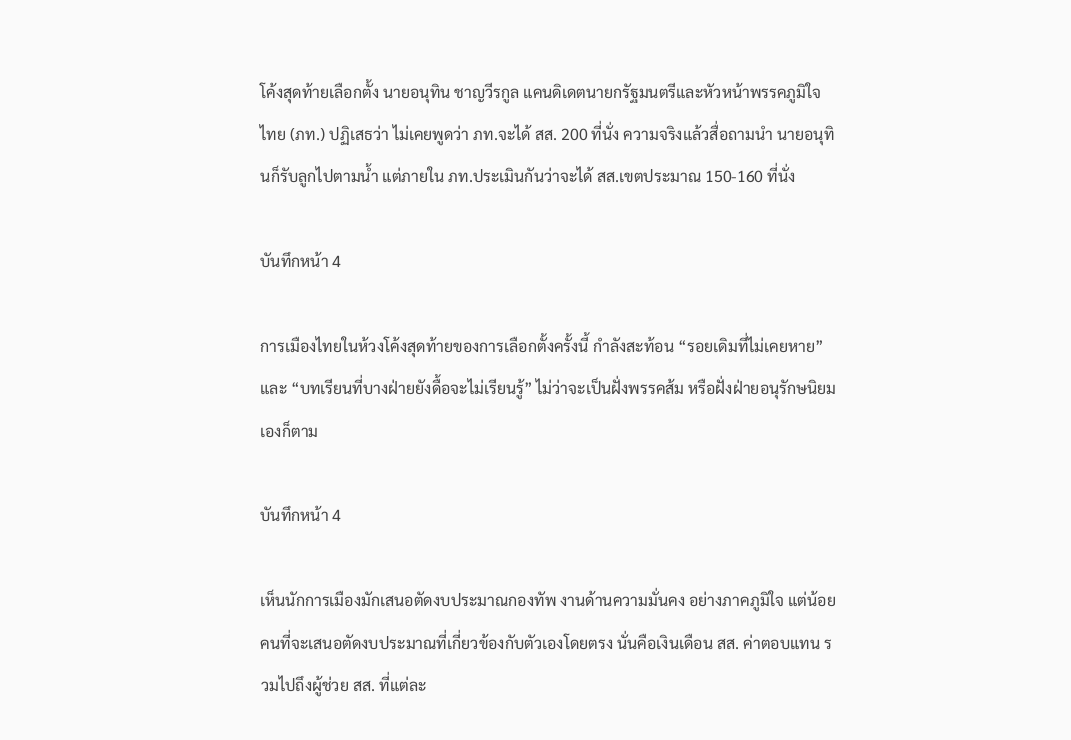โค้งสุดท้ายเลือกตั้ง นายอนุทิน ชาญวีรกูล แคนดิเดตนายกรัฐมนตรีและหัวหน้าพรรคภูมิใจไทย (ภท.) ปฏิเสธว่า ไม่เคยพูดว่า ภท.จะได้ สส. 200 ที่นั่ง ความจริงแล้วสื่อถามนำ นายอนุทินก็รับลูกไปตามน้ำ แต่ภายใน ภท.ประเมินกันว่าจะได้ สส.เขตประมาณ 150-160 ที่นั่ง

บันทึกหน้า 4

การเมืองไทยในห้วงโค้งสุดท้ายของการเลือกตั้งครั้งนี้ กำลังสะท้อน “รอยเดิมที่ไม่เคยหาย” และ “บทเรียนที่บางฝ่ายยังดื้อจะไม่เรียนรู้” ไม่ว่าจะเป็นฝั่งพรรคส้ม หรือฝั่งฝ่ายอนุรักษนิยมเองก็ตาม

บันทึกหน้า 4

เห็นนักการเมืองมักเสนอตัดงบประมาณกองทัพ งานด้านความมั่นคง อย่างภาคภูมิใจ แต่น้อยคนที่จะเสนอตัดงบประมาณที่เกี่ยวข้องกับตัวเองโดยตรง นั่นคือเงินเดือน สส. ค่าตอบแทน รวมไปถึงผู้ช่วย สส. ที่แต่ละ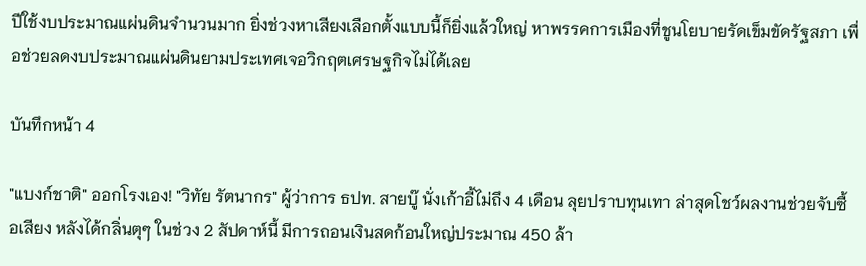ปีใช้งบประมาณแผ่นดินจำนวนมาก ยิ่งช่วงหาเสียงเลือกตั้งแบบนี้ก็ยิ่งแล้วใหญ่ หาพรรคการเมืองที่ชูนโยบายรัดเข็มขัดรัฐสภา เพื่อช่วยลดงบประมาณแผ่นดินยามประเทศเจอวิกฤตเศรษฐกิจไม่ได้เลย

บันทึกหน้า 4

"แบงก์ชาติ" ออกโรงเอง! "วิทัย รัตนากร" ผู้ว่าการ ธปท. สายบู๊ นั่งเก้าอี้ไม่ถึง 4 เดือน ลุยปราบทุนเทา ล่าสุดโชว์ผลงานช่วยจับซื้อเสียง หลังได้กลิ่นตุๆ ในช่วง 2 สัปดาห์นี้ มีการถอนเงินสดก้อนใหญ่ประมาณ 450 ล้า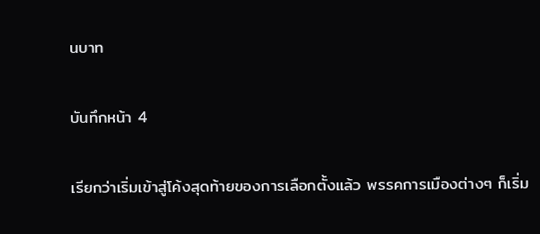นบาท

บันทึกหน้า 4

เรียกว่าเริ่มเข้าสู่โค้งสุดท้ายของการเลือกตั้งแล้ว พรรคการเมืองต่างๆ ก็เริ่ม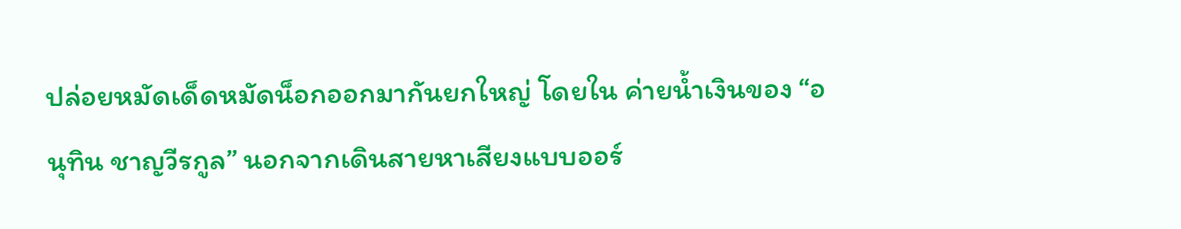ปล่อยหมัดเด็ดหมัดน็อกออกมากันยกใหญ่ โดยใน ค่ายน้ำเงินของ “อนุทิน ชาญวีรกูล” นอกจากเดินสายหาเสียงแบบออร์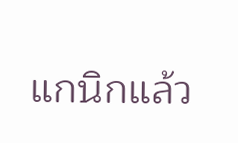แกนิกแล้ว